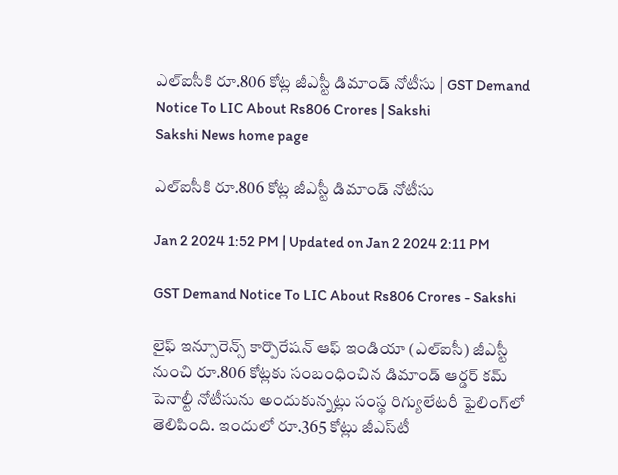ఎల్‌ఐసీకి రూ.806 కోట్ల జీఎస్టీ డిమాండ్ నోటీసు | GST Demand Notice To LIC About Rs806 Crores | Sakshi
Sakshi News home page

ఎల్‌ఐసీకి రూ.806 కోట్ల జీఎస్టీ డిమాండ్ నోటీసు

Jan 2 2024 1:52 PM | Updated on Jan 2 2024 2:11 PM

GST Demand Notice To LIC About Rs806 Crores - Sakshi

లైఫ్ ఇన్సూరెన్స్ కార్పొరేషన్ ఆఫ్ ఇండియా (ఎల్‌ఐసీ) జీఎస్టీ నుంచి రూ.806 కోట్లకు సంబంధించిన డిమాండ్ ఆర్డర్ కమ్ పెనాల్టీ నోటీసును అందుకున్నట్లు సంస్థ రిగ్యులేటరీ ఫైలింగ్‌లో తెలిపింది. ఇందులో రూ.365 కోట్లు జీఎస్‌టీ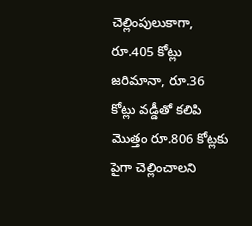చెల్లింపులుకాగా, రూ.405 కోట్లు జరిమానా, రూ.36 కోట్లు వడ్డీతో కలిపి మొత్తం రూ.806 కోట్లకు పైగా చెల్లించాలని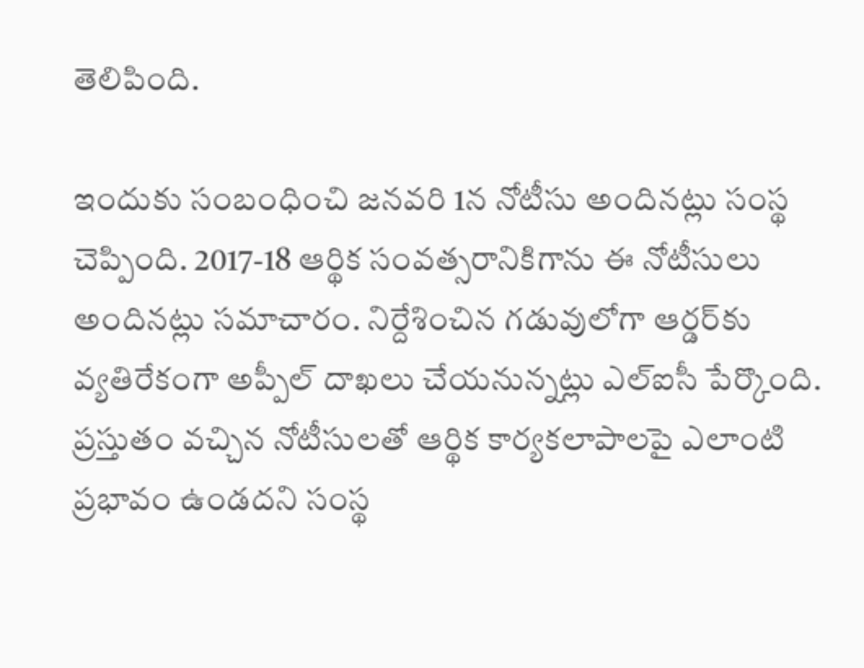తెలిపింది.

ఇందుకు సంబంధించి జనవరి 1న నోటీసు అందినట్లు సంస్థ చెప్పింది. 2017-18 ఆర్థిక సంవత్సరానికిగాను ఈ నోటీసులు అందినట్లు సమాచారం. నిర్దేశించిన గడువులోగా ఆర్డర్‌కు వ్యతిరేకంగా అప్పీల్ దాఖలు చేయనున్నట్లు ఎల్‌ఐసీ పేర్కొంది. ప్రస్తుతం వచ్చిన నోటీసులతో ఆర్థిక కార్యకలాపాలపై ఎలాంటి ప్రభావం ఉండదని సంస్థ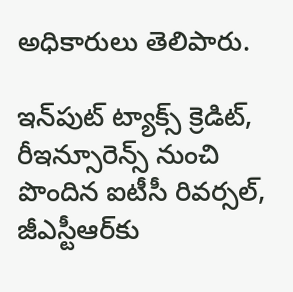అధికారులు తెలిపారు.

ఇన్‌పుట్ ట్యాక్స్ క్రెడిట్, రీఇన్సూరెన్స్‌ నుంచి పొందిన ఐటీసీ రివర్సల్, జీఎస్టీఆర్‌కు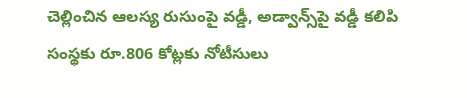చెల్లించిన ఆలస్య రుసుంపై వడ్డీ, అడ్వాన్స్‌పై వడ్డీ కలిపి సంస్థకు రూ.806 కోట్లకు నోటీసులు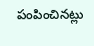పంపించినట్లు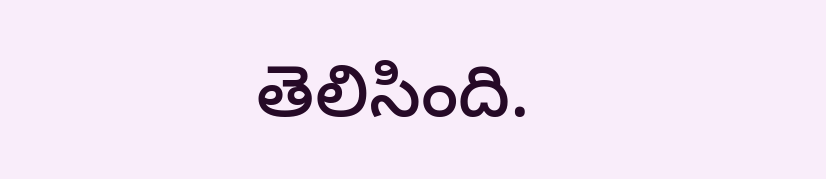తెలిసింది.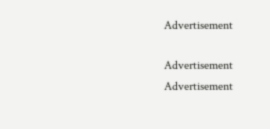Advertisement

Advertisement
Advertisement